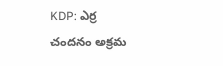KDP: ఎర్ర చందనం అక్రమ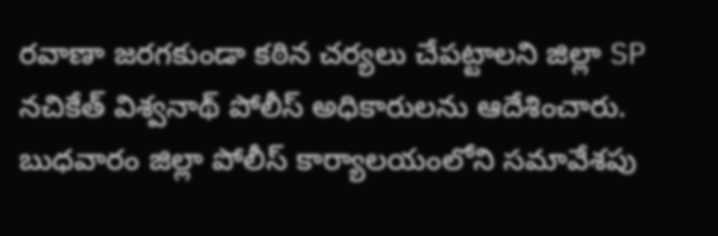రవాణా జరగకుండా కఠిన చర్యలు చేపట్టాలని జిల్లా SP నచికేత్ విశ్వనాథ్ పోలీస్ అధికారులను ఆదేశించారు. బుధవారం జిల్లా పోలీస్ కార్యాలయంలోని సమావేశపు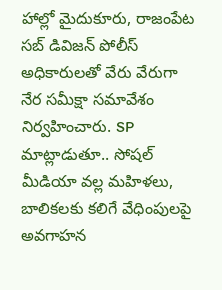హాల్లో మైదుకూరు, రాజంపేట సబ్ డివిజన్ పోలీస్ అధికారులతో వేరు వేరుగా నేర సమీక్షా సమావేశం నిర్వహించారు. SP మాట్లాడుతూ.. సోషల్ మీడియా వల్ల మహిళలు, బాలికలకు కలిగే వేధింపులపై అవగాహన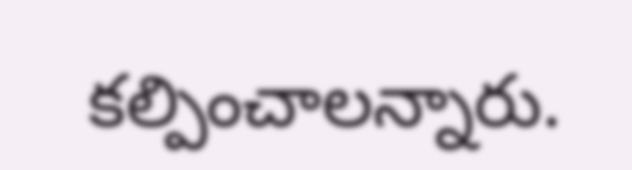కల్పించాలన్నారు.